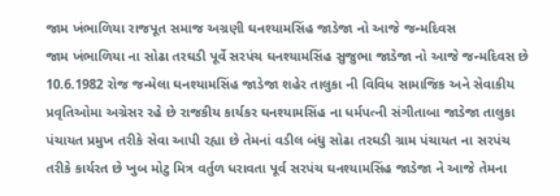જામ ખંભાળિયા રાજપૂત સમાજ અગ્રણી ઘનશ્યામસિંહ જાડેજા નો આજે જન્મદિવસ
જામ ખંભાળિયા ના સોઢા તરઘડી પૂર્વે સરપંચ ઘનશ્યામસિંહ સુજુભા જાડેજા નો આજે જન્મદિવસ છે 10.6.1982 રોજ જન્મેલા ઘનશ્યામસિંહ જાડેજા શહેર તાલુકા ની વિવિધ સામાજિક અને સેવાકીય પ્રવૃતિઓમા અગ્રેસર રહે છે રાજકીય કાર્યકર ઘનશ્યામસિંહ ના ધર્મપત્ની સંગીતાબા જાડેજા તાલુકા પંચાયત પ્રમુખ તરીકે સેવા આપી રહ્યા છે તેમનાં વડીલ બંધુ સોઢા તરઘડી ગ્રામ પંચાયત ના સરપંચ તરીકે કાર્યરત છે ખુબ મોટુ મિત્ર વર્તુળ ધરાવતા પૂર્વ સરપંચ ઘનશ્યામસિંહ જાડેજા ને આજે તેમના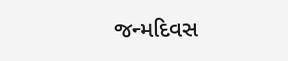જન્મદિવસ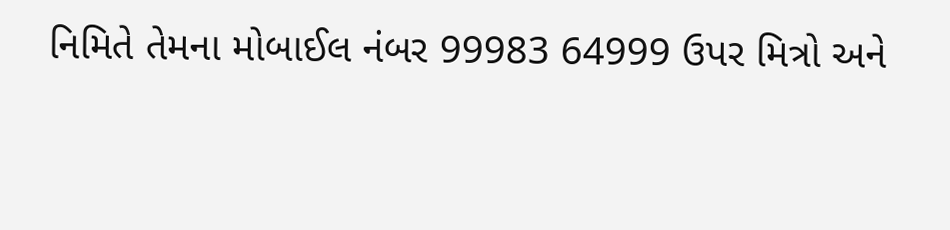નિમિતે તેમના મોબાઈલ નંબર 99983 64999 ઉપર મિત્રો અને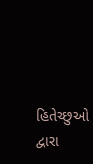હિતેચ્છુઓ દ્વારા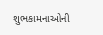શુભકામનાઓની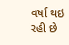વર્ષા થઇ રહી છે